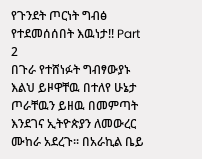የጉንደት ጦርነት ግብፅ የተደመሰሰበት እዉነታ!! Part 2
በጉራ የተሸነፉት ግብፃውያኑ እልህ ይዞዋቸዉ በተለየ ሁኔታ ጦራቸዉን ይዘዉ በመምጣት እንደገና ኢትዮጵያን ለመውረር ሙከራ አደረጉ፡፡ በአራኪል ቤይ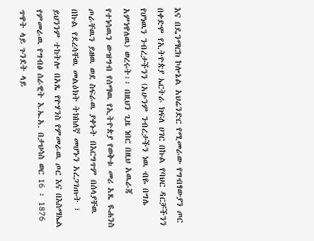እና በዴንማርክ ኮሎኔል አህሬንድር የሚመራው የግብፃውያን ጦር በቀድሞ የኢትዮጵያ ኤርትራ ክፍለ ሀገር በኩል የባህር ዳርቻችንን የሆነዉን ንብረታችንን (አሁንም ንብረታችን ነዉ ብዬ በግሌ አምነዋለዉ) ወረሩት፡፡ በዚህን ጊዜ ነበር በዚህ አዉራጃ የተነሳዉን ውዝግብ የሰማዉ የኢትዮጵያ የወቅቱ መሪ አጼ ዪሐንስ ጦራቸዉን ይዘዉ ወደ ስፍራዉ ያቀኑት በእርግጥም በሰላያቸዉ በኩል የደረሳቸዉ መልዕክት ትክከለኛ መሆኑን አረጋገጡት ፣ ይህንንም ተከትሎ በአጼ የዮሃንስ የምመራዉ ጦር እና በእስማኤል የምመራዉ የግብፅ ሰራዊት እ.ኤ.አ. በታህሳስ ወር 16 ፡ 1876 ጥዋት ላይ ጉንደት ላይ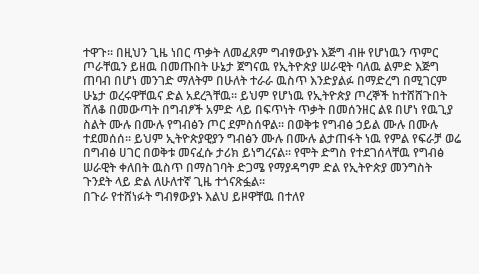ተዋጉ። በዚህን ጊዜ ነበር ጥቃት ለመፈጸም ግብፃውያኑ እጅግ ብዙ የሆነዉን ጥምር ጦራቸዉን ይዘዉ በመጡበት ሁኔታ ጀግናዉ የኢትዮጵያ ሠራዊት ባለዉ ልምድ እጅግ ጠባብ በሆነ መንገድ ማለትም በሁለት ተራራ ዉስጥ እንድያልፉ በማድረግ በሚገርም ሁኔታ ወረሩዋቸዉና ድል አደረጓቸዉ፡፡ ይህም የሆነዉ የኢትዮጵያ ጦረኞች ከተሸሸጉበት ሸለቆ በመውጣት በግብፆች አምድ ላይ በፍጥነት ጥቃት በመሰንዘር ልዩ በሆነ የዉጊያ ስልት ሙሉ በሙሉ የግብፅን ጦር ደምስሰዋል፡፡ በወቅቱ የግብፅ ኃይል ሙሉ በሙሉ ተደመሰሰ፡፡ ይህም ኢትዮጵያዊያን ግብፅን ሙሉ በሙሉ ልታጠፋት ነዉ የምል የፍራቻ ወሬ በግብፅ ሀገር በወቅቱ መናፈሱ ታሪክ ይነግረናል፡፡ የሞት ድግስ የተደገሰላቸዉ የግብፅ ሠራዊት ቀለበት ዉስጥ በማስገባት ድጋሜ የማያዳግም ድል የኢትዮጵያ መንግስት ጉንደት ላይ ድል ለሁለተኛ ጊዜ ተጎናጽፏል፡፡
በጉራ የተሸነፉት ግብፃውያኑ እልህ ይዞዋቸዉ በተለየ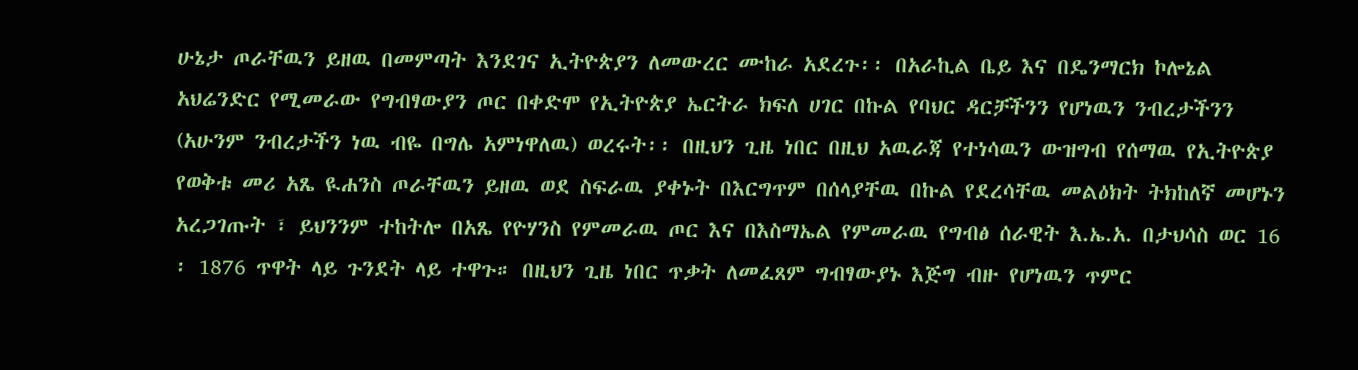ሁኔታ ጦራቸዉን ይዘዉ በመምጣት እንደገና ኢትዮጵያን ለመውረር ሙከራ አደረጉ፡፡ በአራኪል ቤይ እና በዴንማርክ ኮሎኔል አህሬንድር የሚመራው የግብፃውያን ጦር በቀድሞ የኢትዮጵያ ኤርትራ ክፍለ ሀገር በኩል የባህር ዳርቻችንን የሆነዉን ንብረታችንን (አሁንም ንብረታችን ነዉ ብዬ በግሌ አምነዋለዉ) ወረሩት፡፡ በዚህን ጊዜ ነበር በዚህ አዉራጃ የተነሳዉን ውዝግብ የሰማዉ የኢትዮጵያ የወቅቱ መሪ አጼ ዪሐንስ ጦራቸዉን ይዘዉ ወደ ስፍራዉ ያቀኑት በእርግጥም በሰላያቸዉ በኩል የደረሳቸዉ መልዕክት ትክከለኛ መሆኑን አረጋገጡት ፣ ይህንንም ተከትሎ በአጼ የዮሃንስ የምመራዉ ጦር እና በእስማኤል የምመራዉ የግብፅ ሰራዊት እ.ኤ.አ. በታህሳስ ወር 16 ፡ 1876 ጥዋት ላይ ጉንደት ላይ ተዋጉ። በዚህን ጊዜ ነበር ጥቃት ለመፈጸም ግብፃውያኑ እጅግ ብዙ የሆነዉን ጥምር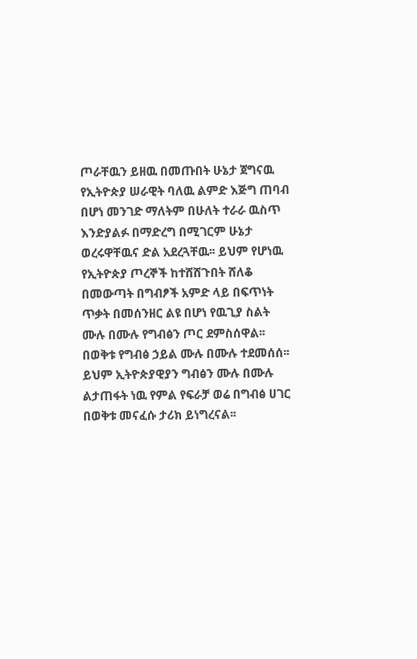ጦራቸዉን ይዘዉ በመጡበት ሁኔታ ጀግናዉ የኢትዮጵያ ሠራዊት ባለዉ ልምድ እጅግ ጠባብ በሆነ መንገድ ማለትም በሁለት ተራራ ዉስጥ እንድያልፉ በማድረግ በሚገርም ሁኔታ ወረሩዋቸዉና ድል አደረጓቸዉ፡፡ ይህም የሆነዉ የኢትዮጵያ ጦረኞች ከተሸሸጉበት ሸለቆ በመውጣት በግብፆች አምድ ላይ በፍጥነት ጥቃት በመሰንዘር ልዩ በሆነ የዉጊያ ስልት ሙሉ በሙሉ የግብፅን ጦር ደምስሰዋል፡፡ በወቅቱ የግብፅ ኃይል ሙሉ በሙሉ ተደመሰሰ፡፡ ይህም ኢትዮጵያዊያን ግብፅን ሙሉ በሙሉ ልታጠፋት ነዉ የምል የፍራቻ ወሬ በግብፅ ሀገር በወቅቱ መናፈሱ ታሪክ ይነግረናል፡፡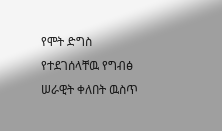የሞት ድግስ የተደገሰላቸዉ የግብፅ ሠራዊት ቀለበት ዉስጥ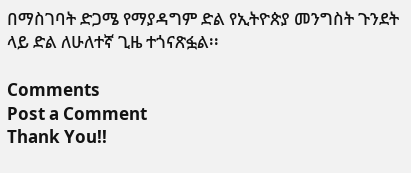በማስገባት ድጋሜ የማያዳግም ድል የኢትዮጵያ መንግስት ጉንደት ላይ ድል ለሁለተኛ ጊዜ ተጎናጽፏል፡፡

Comments
Post a Comment
Thank You!!